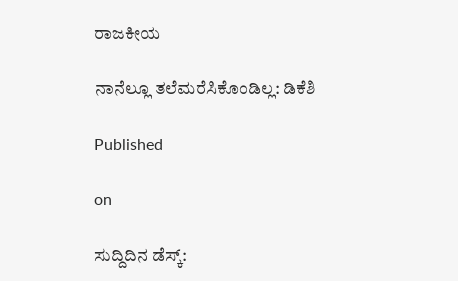ರಾಜಕೀಯ

ನಾನೆಲ್ಲೂ ತಲೆಮರೆಸಿಕೊಂಡಿಲ್ಲ: ಡಿಕೆಶಿ

Published

on

ಸುದ್ದಿದಿನ ಡೆಸ್ಕ್: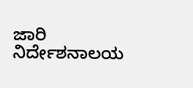ಜಾರಿ ನಿರ್ದೇಶನಾಲಯ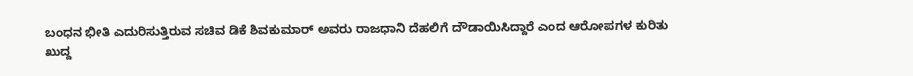ಬಂಧನ ಭೀತಿ ಎದುರಿಸುತ್ತಿರುವ ಸಚಿವ ಡಿಕೆ ಶಿವಕುಮಾರ್ ಅವರು ರಾಜಧಾನಿ ದೆಹಲಿಗೆ ದೌಡಾಯಿಸಿದ್ದಾರೆ ಎಂದ ಆರೋಪಗಳ ಕುರಿತು ಖುದ್ದ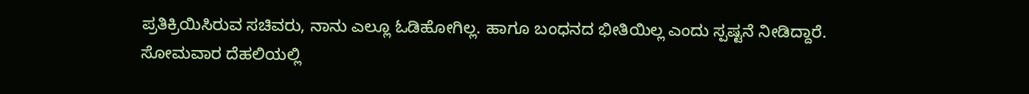ಪ್ರತಿಕ್ರಿಯಿಸಿರುವ ಸಚಿವರು, ನಾನು ಎಲ್ಲೂ ಓಡಿಹೋಗಿಲ್ಲ. ಹಾಗೂ ಬಂಧನದ ಭೀತಿಯಿಲ್ಲ ಎಂದು ಸ್ಪಷ್ಟನೆ ನೀಡಿದ್ದಾರೆ.
ಸೋಮವಾರ ದೆಹಲಿಯಲ್ಲಿ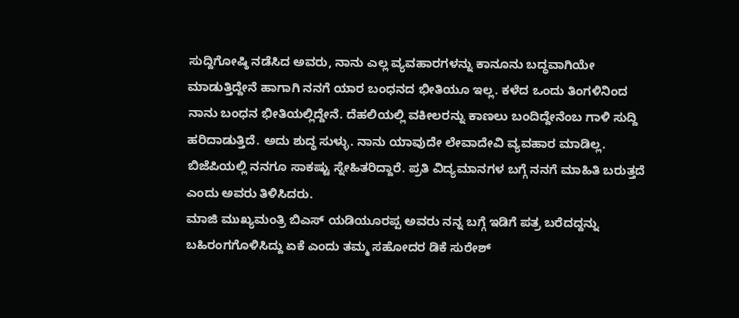ಸುದ್ದಿಗೋಷ್ಠಿ ನಡೆಸಿದ ಅವರು, ನಾನು ಎಲ್ಲ ವ್ಯವಹಾರಗಳನ್ನು ಕಾನೂನು ಬದ್ಧವಾಗಿಯೇ ಮಾಡುತ್ತಿದ್ದೇನೆ ಹಾಗಾಗಿ ನನಗೆ ಯಾರ ಬಂಧನದ ಭೀತಿಯೂ ಇಲ್ಲ. ಕಳೆದ ಒಂದು ತಿಂಗಳಿನಿಂದ ನಾನು ಬಂಧನ ಭೀತಿಯಲ್ಲಿದ್ದೇನೆ. ದೆಹಲಿಯಲ್ಲಿ ವಕೀಲರನ್ನು ಕಾಣಲು ಬಂದಿದ್ದೇನೆಂಬ ಗಾಳಿ ಸುದ್ದಿ ಹರಿದಾಡುತ್ತಿದೆ. ಅದು ಶುದ್ಧ ಸುಳ್ಳು. ನಾನು ಯಾವುದೇ ಲೇವಾದೇವಿ ವ್ಯವಹಾರ ಮಾಡಿಲ್ಲ. ಬಿಜೆಪಿಯಲ್ಲಿ ನನಗೂ ಸಾಕಷ್ಟು ಸ್ನೇಹಿತರಿದ್ದಾರೆ. ಪ್ರತಿ ವಿದ್ಯಮಾನಗಳ ಬಗ್ಗೆ ನನಗೆ ಮಾಹಿತಿ ಬರುತ್ತದೆ ಎಂದು ಅವರು ತಿಳಿಸಿದರು.
ಮಾಜಿ ಮುಖ್ಯಮಂತ್ರಿ ಬಿಎಸ್ ಯಡಿಯೂರಪ್ಪ ಅವರು ನನ್ನ ಬಗ್ಗೆ ಇಡಿಗೆ ಪತ್ರ ಬರೆದದ್ದನ್ನು ಬಹಿರಂಗಗೊಳಿಸಿದ್ದು ಏಕೆ ಎಂದು ತಮ್ಮ ಸಹೋದರ ಡಿಕೆ ಸುರೇಶ್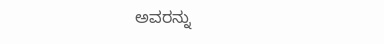ಅವರನ್ನು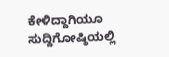ಕೇಳಿದ್ದಾಗಿಯೂ ಸುದ್ದಿಗೋಷ್ಠಿಯಲ್ಲಿ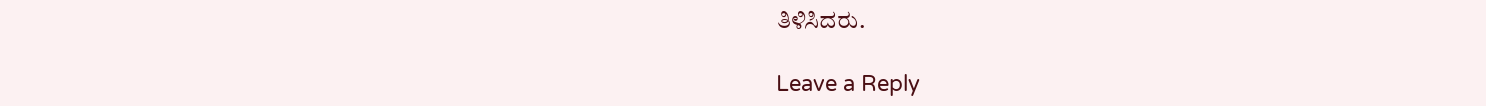ತಿಳಿಸಿದರು.

Leave a Reply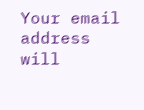Your email address will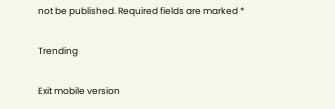not be published. Required fields are marked *

Trending

Exit mobile version